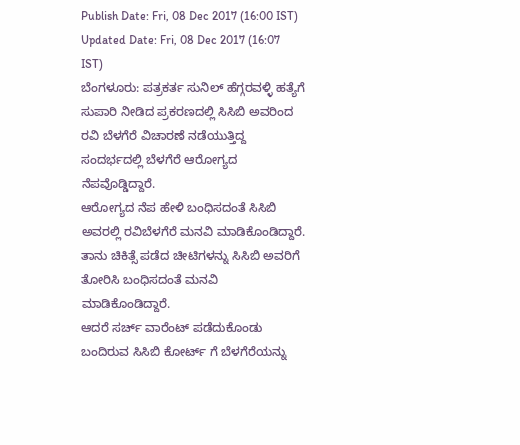Publish Date: Fri, 08 Dec 2017 (16:00 IST)
Updated Date: Fri, 08 Dec 2017 (16:07 IST)
ಬೆಂಗಳೂರು: ಪತ್ರಕರ್ತ ಸುನಿಲ್ ಹೆಗ್ಗರವಳ್ಳಿ ಹತ್ಯೆಗೆ ಸುಪಾರಿ ನೀಡಿದ ಪ್ರಕರಣದಲ್ಲಿ ಸಿಸಿಬಿ ಅವರಿಂದ ರವಿ ಬೆಳಗೆರೆ ವಿಚಾರಣೆ ನಡೆಯುತ್ತಿದ್ದ ಸಂದರ್ಭದಲ್ಲಿ ಬೆಳಗೆರೆ ಆರೋಗ್ಯದ ನೆಪವೊಡ್ಡಿದ್ದಾರೆ.
ಆರೋಗ್ಯದ ನೆಪ ಹೇಳಿ ಬಂಧಿಸದಂತೆ ಸಿಸಿಬಿ ಅವರಲ್ಲಿ ರವಿಬೆಳಗೆರೆ ಮನವಿ ಮಾಡಿಕೊಂಡಿದ್ದಾರೆ. ತಾನು ಚಿಕಿತ್ಸೆ ಪಡೆದ ಚೀಟಿಗಳನ್ನು ಸಿಸಿಬಿ ಅವರಿಗೆ ತೋರಿಸಿ ಬಂಧಿಸದಂತೆ ಮನವಿ ಮಾಡಿಕೊಂಡಿದ್ದಾರೆ.
ಆದರೆ ಸರ್ಚ್ ವಾರೆಂಟ್ ಪಡೆದುಕೊಂಡು ಬಂದಿರುವ ಸಿಸಿಬಿ ಕೋರ್ಟ್ ಗೆ ಬೆಳಗೆರೆಯನ್ನು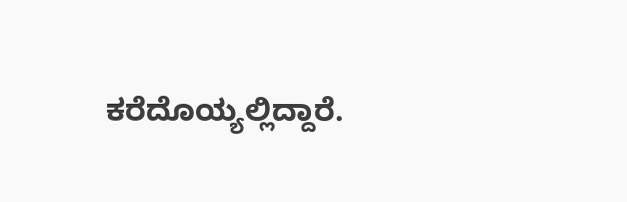ಕರೆದೊಯ್ಯಲ್ಲಿದ್ದಾರೆ.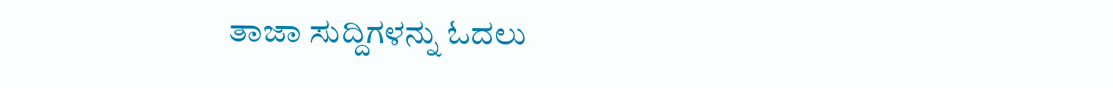ತಾಜಾ ಸುದ್ದಿಗಳನ್ನು ಓದಲು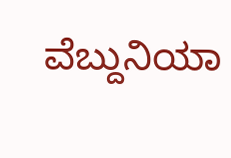ವೆಬ್ದುನಿಯಾ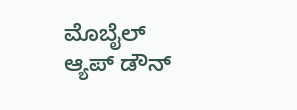ಮೊಬೈಲ್ ಆ್ಯಪ್ ಡೌನ್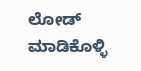ಲೋಡ್ ಮಾಡಿಕೊಳ್ಳಿ